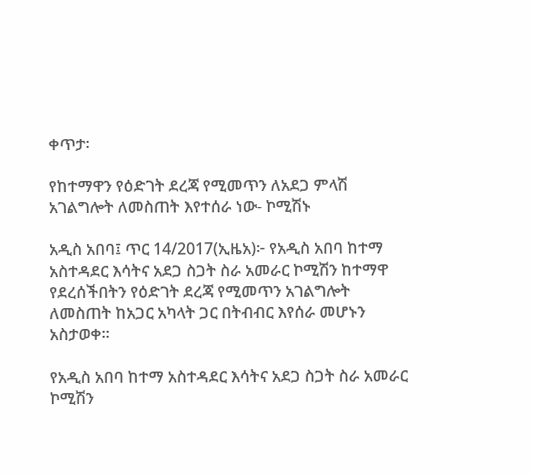ቀጥታ፡

የከተማዋን የዕድገት ደረጃ የሚመጥን ለአደጋ ምላሽ አገልግሎት ለመስጠት እየተሰራ ነው- ኮሚሽኑ

አዲስ አበባ፤ ጥር 14/2017(ኢዜአ)፦ የአዲስ አበባ ከተማ አስተዳደር እሳትና አደጋ ስጋት ስራ አመራር ኮሚሽን ከተማዋ የደረሰችበትን የዕድገት ደረጃ የሚመጥን አገልግሎት ለመስጠት ከአጋር አካላት ጋር በትብብር እየሰራ መሆኑን አስታወቀ።

የአዲስ አበባ ከተማ አስተዳደር እሳትና አደጋ ስጋት ስራ አመራር ኮሚሽን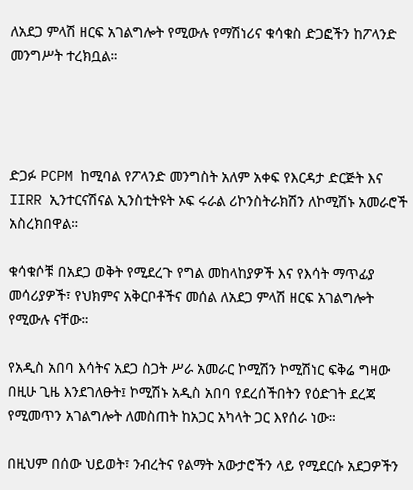ለአደጋ ምላሽ ዘርፍ አገልግሎት የሚውሉ የማሽነሪና ቁሳቁስ ድጋፎችን ከፖላንድ መንግሥት ተረክቧል።




ድጋፉ PCPM ከሚባል የፖላንድ መንግስት አለም አቀፍ የእርዳታ ድርጅት እና IIRR ኢንተርናሽናል ኢንስቲትዩት ኦፍ ሩራል ሪኮንስትራክሽን ለኮሚሽኑ አመራሮች አስረክበዋል።

ቁሳቁሶቹ በአደጋ ወቅት የሚደረጉ የግል መከላከያዎች እና የእሳት ማጥፊያ መሳሪያዎች፣ የህክምና አቅርቦቶችና መሰል ለአደጋ ምላሽ ዘርፍ አገልግሎት የሚውሉ ናቸው።

የአዲስ አበባ እሳትና አደጋ ስጋት ሥራ አመራር ኮሚሽን ኮሚሽነር ፍቅሬ ግዛው በዚሁ ጊዜ እንደገለፁት፤ ኮሚሽኑ አዲስ አበባ የደረሰችበትን የዕድገት ደረጃ የሚመጥን አገልግሎት ለመስጠት ከአጋር አካላት ጋር እየሰራ ነው።

በዚህም በሰው ህይወት፣ ንብረትና የልማት አውታሮችን ላይ የሚደርሱ አደጋዎችን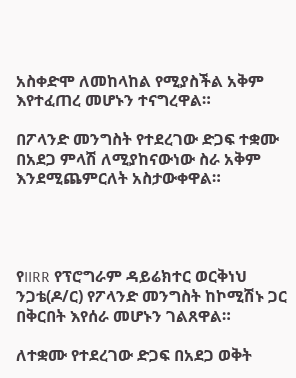አስቀድሞ ለመከላከል የሚያስችል አቅም እየተፈጠረ መሆኑን ተናግረዋል።

በፖላንድ መንግስት የተደረገው ድጋፍ ተቋሙ በአደጋ ምላሽ ለሚያከናውነው ስራ አቅም እንደሚጨምርለት አስታውቀዋል።




የIIRR የፕሮግራም ዳይሬክተር ወርቅነህ ንጋቴ(ዶ/ር) የፖላንድ መንግስት ከኮሚሽኑ ጋር በቅርበት እየሰራ መሆኑን ገልጸዋል።

ለተቋሙ የተደረገው ድጋፍ በአደጋ ወቅት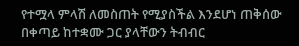የተሟላ ምላሽ ለመስጠት የሚያስችል እንደሆነ ጠቅሰው በቀጣይ ከተቋሙ ጋር ያላቸውን ትብብር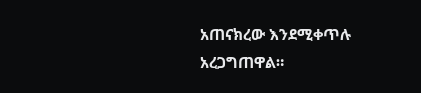አጠናክረው እንደሚቀጥሉ አረጋግጠዋል።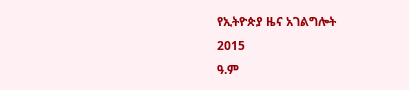የኢትዮጵያ ዜና አገልግሎት
2015
ዓ.ም